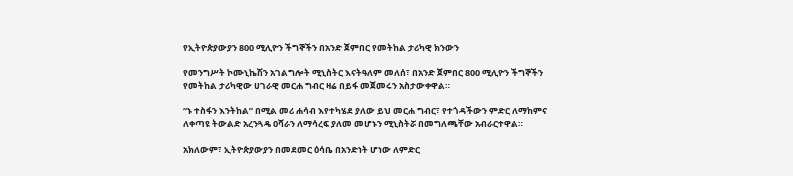የኢትዮጵያውያን 800 ሚሊዮን ችግኞችን በአንድ ጀምበር የመትከል ታሪካዊ ክንውን

የመንግሥት ኮሙኒኬሽን አገልግሎት ሚኒስትር እናትዓለም መለሰ፣ በአንድ ጀምበር 800 ሚሊዮን ችግኞችን የመትከል ታሪካዊው ሀገራዊ መርሐ ግብር ዛሬ በይፋ መጀመሩን አስታውቀዋል።

“ኑ ተስፋን እንትከል” በሚል መሪ ሐሳብ እየተካሄደ ያለው ይህ መርሐ ግብር፣ የተጎዳችውን ምድር ለማከምና ለቀጣዩ ትውልድ አረንጓዴ ዐሻራን ለማሳረፍ ያለመ መሆኑን ሚኒስትሯ በመግለጫቸው አብራርተዋል።

አክለውም፣ ኢትዮጵያውያን በመደመር ዕሳቤ በአንድነት ሆነው ለምድር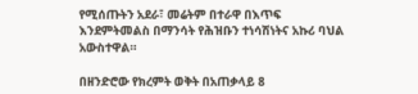የሚሰጡትን አደራ፣ መሬትም በተራዋ በእጥፍ እንደምትመልስ በማንሳት የሕዝቡን ተነሳሽነትና አኩሪ ባህል አውስተዋል።

በዘንድሮው የክረምት ወቅት በአጠቃላይ 8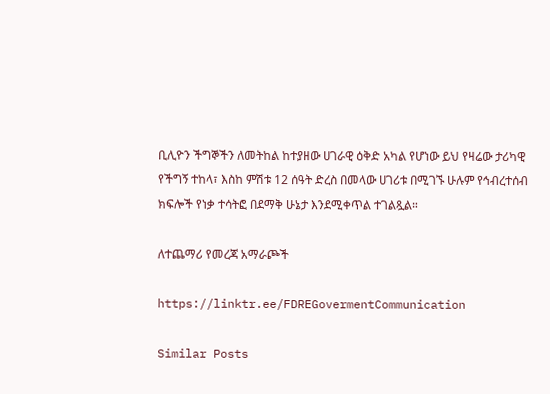ቢሊዮን ችግኞችን ለመትከል ከተያዘው ሀገራዊ ዕቅድ አካል የሆነው ይህ የዛሬው ታሪካዊ የችግኝ ተከላ፣ እስከ ምሽቱ 12 ሰዓት ድረስ በመላው ሀገሪቱ በሚገኙ ሁሉም የኅብረተሰብ ክፍሎች የነቃ ተሳትፎ በደማቅ ሁኔታ እንደሚቀጥል ተገልጿል።

ለተጨማሪ የመረጃ አማራጮች

https://linktr.ee/FDREGovermentCommunication

Similar Posts